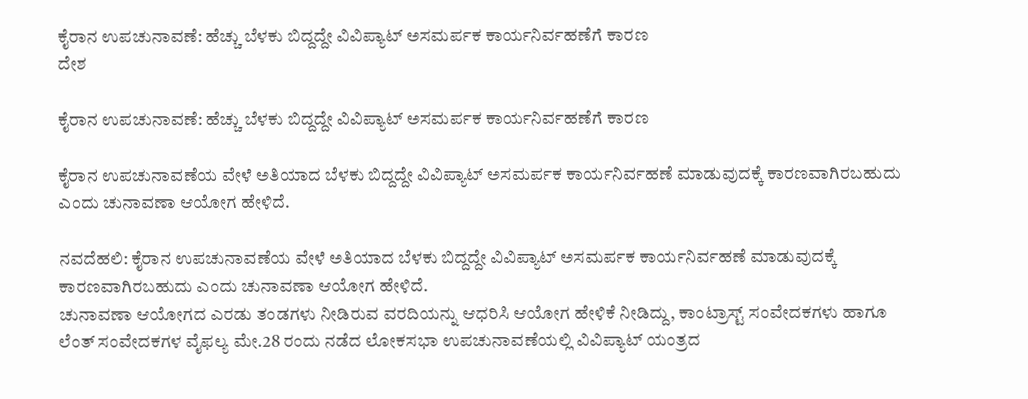ಕೈರಾನ ಉಪಚುನಾವಣೆ: ಹೆಚ್ಚು ಬೆಳಕು ಬಿದ್ದದ್ದೇ ವಿವಿಪ್ಯಾಟ್ ಅಸಮರ್ಪಕ ಕಾರ್ಯನಿರ್ವಹಣೆಗೆ ಕಾರಣ
ದೇಶ

ಕೈರಾನ ಉಪಚುನಾವಣೆ: ಹೆಚ್ಚು ಬೆಳಕು ಬಿದ್ದದ್ದೇ ವಿವಿಪ್ಯಾಟ್ ಅಸಮರ್ಪಕ ಕಾರ್ಯನಿರ್ವಹಣೆಗೆ ಕಾರಣ

ಕೈರಾನ ಉಪಚುನಾವಣೆಯ ವೇಳೆ ಅತಿಯಾದ ಬೆಳಕು ಬಿದ್ದದ್ದೇ ವಿವಿಪ್ಯಾಟ್ ಅಸಮರ್ಪಕ ಕಾರ್ಯನಿರ್ವಹಣೆ ಮಾಡುವುದಕ್ಕೆ ಕಾರಣವಾಗಿರಬಹುದು ಎಂದು ಚುನಾವಣಾ ಆಯೋಗ ಹೇಳಿದೆ.

ನವದೆಹಲಿ: ಕೈರಾನ ಉಪಚುನಾವಣೆಯ ವೇಳೆ ಅತಿಯಾದ ಬೆಳಕು ಬಿದ್ದದ್ದೇ ವಿವಿಪ್ಯಾಟ್ ಅಸಮರ್ಪಕ ಕಾರ್ಯನಿರ್ವಹಣೆ ಮಾಡುವುದಕ್ಕೆ ಕಾರಣವಾಗಿರಬಹುದು ಎಂದು ಚುನಾವಣಾ ಆಯೋಗ ಹೇಳಿದೆ.
ಚುನಾವಣಾ ಆಯೋಗದ ಎರಡು ತಂಡಗಳು ನೀಡಿರುವ ವರದಿಯನ್ನು ಆಧರಿಸಿ ಆಯೋಗ ಹೇಳಿಕೆ ನೀಡಿದ್ದು, ಕಾಂಟ್ರಾಸ್ಟ್ ಸಂವೇದಕಗಳು ಹಾಗೂ ಲೆಂತ್ ಸಂವೇದಕಗಳ ವೈಫಲ್ಯ ಮೇ.28 ರಂದು ನಡೆದ ಲೋಕಸಭಾ ಉಪಚುನಾವಣೆಯಲ್ಲಿ ವಿವಿಪ್ಯಾಟ್ ಯಂತ್ರದ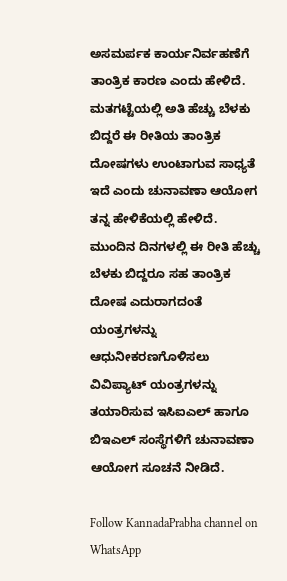ಅಸಮರ್ಪಕ ಕಾರ್ಯನಿರ್ವಹಣೆಗೆ ತಾಂತ್ರಿಕ ಕಾರಣ ಎಂದು ಹೇಳಿದೆ.
ಮತಗಟ್ಟೆಯಲ್ಲಿ ಅತಿ ಹೆಚ್ಚು ಬೆಳಕು ಬಿದ್ದರೆ ಈ ರೀತಿಯ ತಾಂತ್ರಿಕ ದೋಷಗಳು ಉಂಟಾಗುವ ಸಾಧ್ಯತೆ ಇದೆ ಎಂದು ಚುನಾವಣಾ ಆಯೋಗ ತನ್ನ ಹೇಳಿಕೆಯಲ್ಲಿ ಹೇಳಿದೆ.  ಮುಂದಿನ ದಿನಗಳಲ್ಲಿ ಈ ರೀತಿ ಹೆಚ್ಚು ಬೆಳಕು ಬಿದ್ದರೂ ಸಹ ತಾಂತ್ರಿಕ ದೋಷ ಎದುರಾಗದಂತೆ ಯಂತ್ರಗಳನ್ನು ಆಧುನೀಕರಣಗೊಳಿಸಲು ವಿವಿಪ್ಯಾಟ್ ಯಂತ್ರಗಳನ್ನು ತಯಾರಿಸುವ ಇಸಿಐಎಲ್ ಹಾಗೂ ಬಿಇಎಲ್ ಸಂಸ್ಥೆಗಳಿಗೆ ಚುನಾವಣಾ ಆಯೋಗ ಸೂಚನೆ ನೀಡಿದೆ.

Follow KannadaPrabha channel on WhatsApp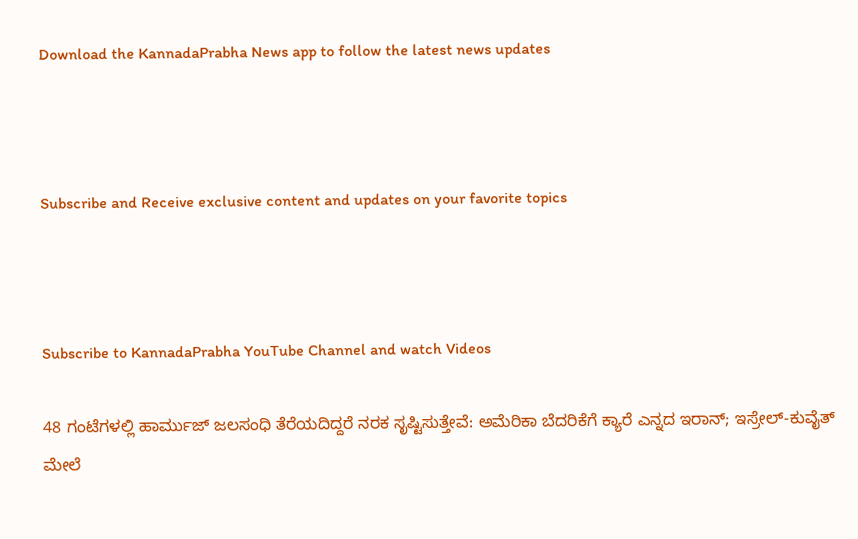Download the KannadaPrabha News app to follow the latest news updates



Subscribe and Receive exclusive content and updates on your favorite topics



Subscribe to KannadaPrabha YouTube Channel and watch Videos

48 ಗಂಟೆಗಳಲ್ಲಿ ಹಾರ್ಮುಜ್ ಜಲಸಂಧಿ ತೆರೆಯದಿದ್ದರೆ ನರಕ ಸೃಷ್ಟಿಸುತ್ತೇವೆ: ಅಮೆರಿಕಾ ಬೆದರಿಕೆಗೆ ಕ್ಯಾರೆ ಎನ್ನದ ಇರಾನ್; ಇಸ್ರೇಲ್-ಕುವೈತ್ ಮೇಲೆ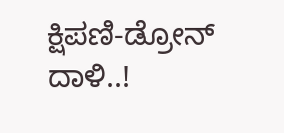ಕ್ಷಿಪಣಿ-ಡ್ರೋನ್ ದಾಳಿ..!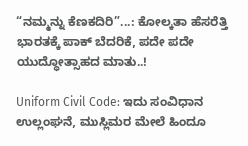“ನಮ್ಮನ್ನು ಕೆಣಕದಿರಿ”...: ಕೋಲ್ಕತಾ ಹೆಸರೆತ್ತಿ ಭಾರತಕ್ಕೆ ಪಾಕ್ ಬೆದರಿಕೆ, ಪದೇ ಪದೇ ಯುದ್ಧೋತ್ಸಾಹದ ಮಾತು..!

Uniform Civil Code: ಇದು ಸಂವಿಧಾನ ಉಲ್ಲಂಘನೆ, ಮುಸ್ಲಿಮರ ಮೇಲೆ ಹಿಂದೂ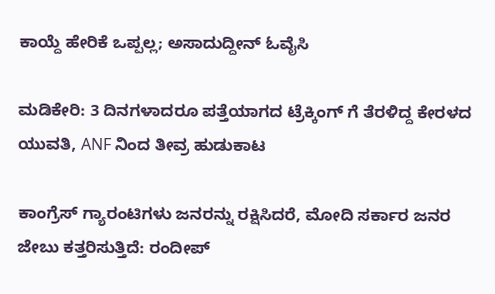ಕಾಯ್ದೆ ಹೇರಿಕೆ ಒಪ್ಪಲ್ಲ; ಅಸಾದುದ್ದೀನ್ ಓವೈಸಿ

ಮಡಿಕೇರಿ: 3 ದಿನಗಳಾದರೂ ಪತ್ತೆಯಾಗದ ಟ್ರೆಕ್ಕಿಂಗ್ ಗೆ ತೆರಳಿದ್ದ ಕೇರಳದ ಯುವತಿ, ANF ನಿಂದ ತೀವ್ರ ಹುಡುಕಾಟ

ಕಾಂಗ್ರೆಸ್ ಗ್ಯಾರಂಟಿಗಳು ಜನರನ್ನು ರಕ್ಷಿಸಿದರೆ, ಮೋದಿ ಸರ್ಕಾರ ಜನರ ಜೇಬು ಕತ್ತರಿಸುತ್ತಿದೆ: ರಂದೀಪ್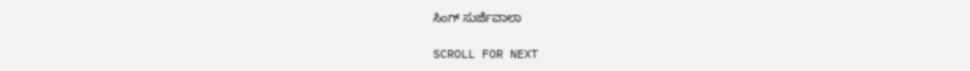ಸಿಂಗ್ ಸುರ್ಜೆವಾಲಾ

SCROLL FOR NEXT